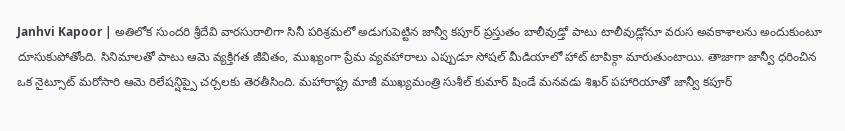Janhvi Kapoor | అతిలోక సుందరి శ్రీదేవి వారసురాలిగా సినీ పరిశ్రమలో అడుగుపెట్టిన జాన్వీ కపూర్ ప్రస్తుతం బాలీవుడ్తో పాటు టాలీవుడ్లోనూ వరుస అవకాశాలను అందుకుంటూ దూసుకుపోతోంది. సినిమాలతో పాటు ఆమె వ్యక్తిగత జీవితం, ముఖ్యంగా ప్రేమ వ్యవహారాలు ఎప్పుడూ సోషల్ మీడియాలో హాట్ టాపిక్గా మారుతుంటాయి. తాజాగా జాన్వీ ధరించిన ఒక నైట్సూట్ మరోసారి ఆమె రిలేషన్షిప్పై చర్చలకు తెరతీసింది. మహారాష్ట్ర మాజీ ముఖ్యమంత్రి సుశీల్ కుమార్ షిండే మనవడు శిఖర్ పహారియాతో జాన్వీ కపూర్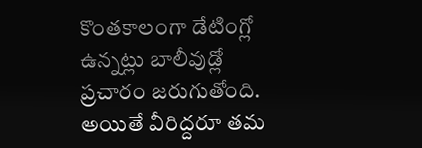కొంతకాలంగా డేటింగ్లో ఉన్నట్లు బాలీవుడ్లో ప్రచారం జరుగుతోంది. అయితే వీరిద్దరూ తమ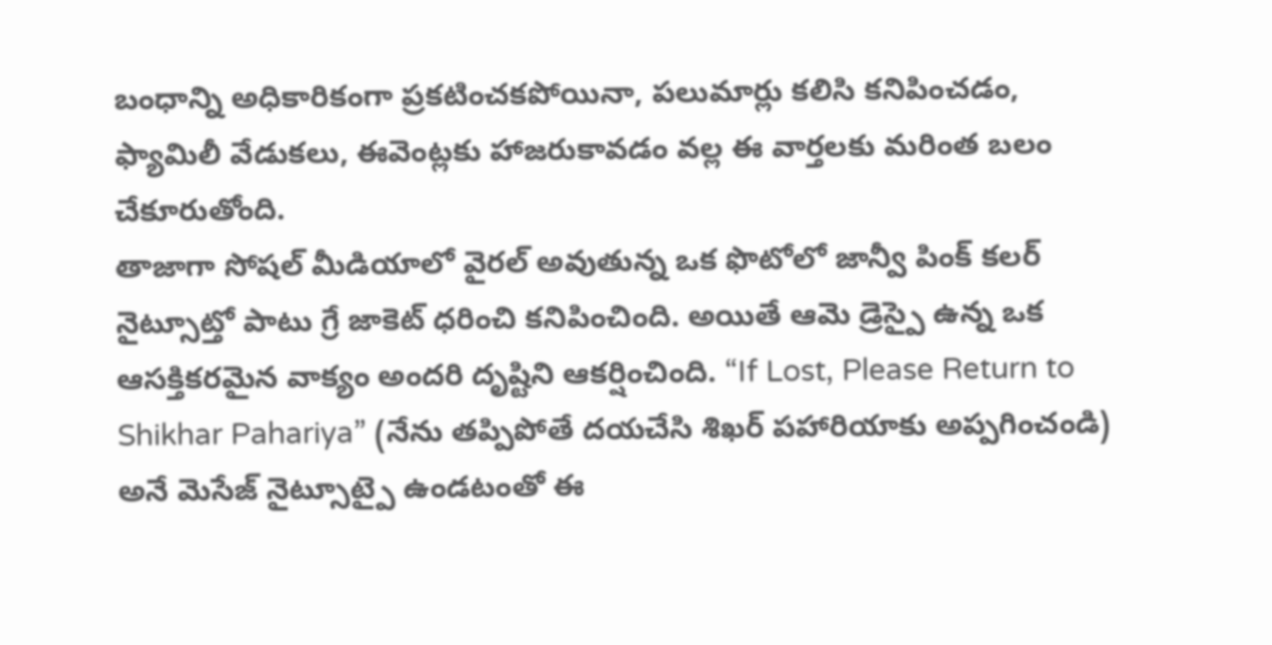బంధాన్ని అధికారికంగా ప్రకటించకపోయినా, పలుమార్లు కలిసి కనిపించడం, ఫ్యామిలీ వేడుకలు, ఈవెంట్లకు హాజరుకావడం వల్ల ఈ వార్తలకు మరింత బలం చేకూరుతోంది.
తాజాగా సోషల్ మీడియాలో వైరల్ అవుతున్న ఒక ఫొటోలో జాన్వీ పింక్ కలర్ నైట్సూట్తో పాటు గ్రే జాకెట్ ధరించి కనిపించింది. అయితే ఆమె డ్రెస్పై ఉన్న ఒక ఆసక్తికరమైన వాక్యం అందరి దృష్టిని ఆకర్షించింది. “If Lost, Please Return to Shikhar Pahariya” (నేను తప్పిపోతే దయచేసి శిఖర్ పహారియాకు అప్పగించండి) అనే మెసేజ్ నైట్సూట్పై ఉండటంతో ఈ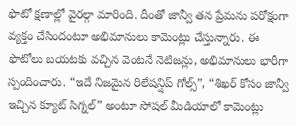ఫొటో క్షణాల్లో వైరల్గా మారింది. దీంతో జాన్వీ తన ప్రేమను పరోక్షంగా వ్యక్తం చేసిందంటూ అభిమానులు కామెంట్లు చేస్తున్నారు. ఈ ఫొటోలు బయటకు వచ్చిన వెంటనే నెటిజన్లు, అభిమానులు భారీగా స్పందించారు. “ఇదే నిజమైన రిలేషన్షిప్ గోల్స్”, “శిఖర్ కోసం జాన్వీ ఇచ్చిన క్యూట్ సిగ్నల్” అంటూ సోషల్ మీడియాలో కామెంట్లు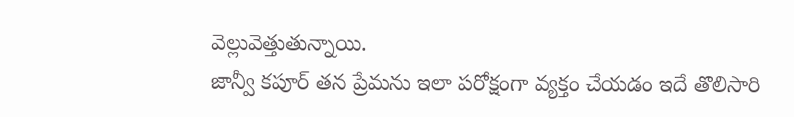వెల్లువెత్తుతున్నాయి.
జాన్వీ కపూర్ తన ప్రేమను ఇలా పరోక్షంగా వ్యక్తం చేయడం ఇదే తొలిసారి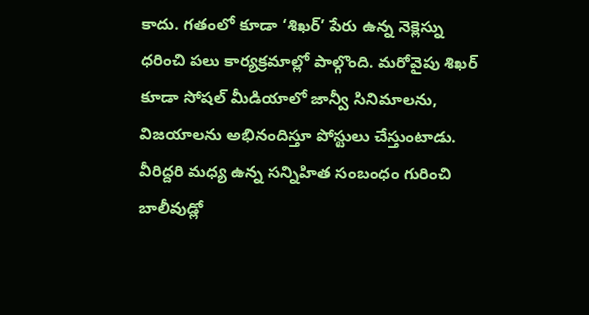కాదు. గతంలో కూడా ‘శిఖర్’ పేరు ఉన్న నెక్లెస్ను ధరించి పలు కార్యక్రమాల్లో పాల్గొంది. మరోవైపు శిఖర్ కూడా సోషల్ మీడియాలో జాన్వీ సినిమాలను, విజయాలను అభినందిస్తూ పోస్టులు చేస్తుంటాడు. వీరిద్దరి మధ్య ఉన్న సన్నిహిత సంబంధం గురించి బాలీవుడ్లో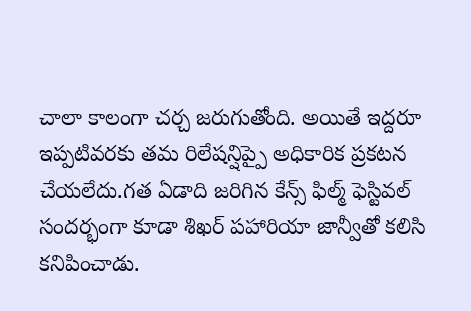చాలా కాలంగా చర్చ జరుగుతోంది. అయితే ఇద్దరూ ఇప్పటివరకు తమ రిలేషన్షిప్పై అధికారిక ప్రకటన చేయలేదు.గత ఏడాది జరిగిన కేన్స్ ఫిల్మ్ ఫెస్టివల్ సందర్భంగా కూడా శిఖర్ పహారియా జాన్వీతో కలిసి కనిపించాడు.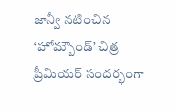జాన్వీ నటించిన ‘హోమ్బౌండ్’ చిత్ర ప్రీమియర్ సందర్భంగా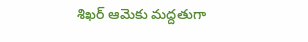శిఖర్ ఆమెకు మద్దతుగా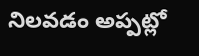నిలవడం అప్పట్లో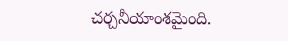చర్చనీయాంశమైంది.